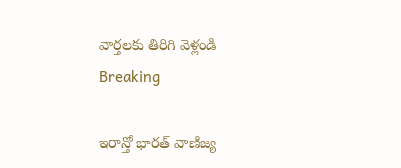వార్తలకు తిరిగి వెళ్లండి
Breaking

ఇరాన్తో భారత్ వాణిజ్య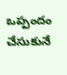ఒప్పందం చేసుకునే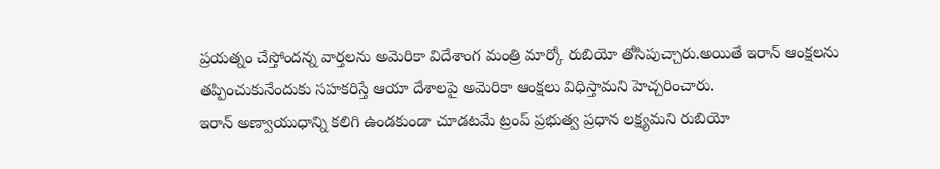ప్రయత్నం చేస్తోందన్న వార్తలను అమెరికా విదేశాంగ మంత్రి మార్కో రుబియో తోసిపుచ్చారు.అయితే ఇరాన్ ఆంక్షలను తప్పించుకునేందుకు సహకరిస్తే ఆయా దేశాలపై అమెరికా ఆంక్షలు విధిస్తామని హెచ్చరించారు.
ఇరాన్ అణ్వాయుధాన్ని కలిగి ఉండకుండా చూడటమే ట్రంప్ ప్రభుత్వ ప్రధాన లక్ష్యమని రుబియో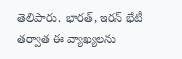తెలిపారు. భారత్, ఇరన్ భేటీ తర్వాత ఈ వ్యాఖ్యలను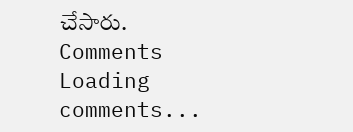చేసారు.
Comments
Loading comments...